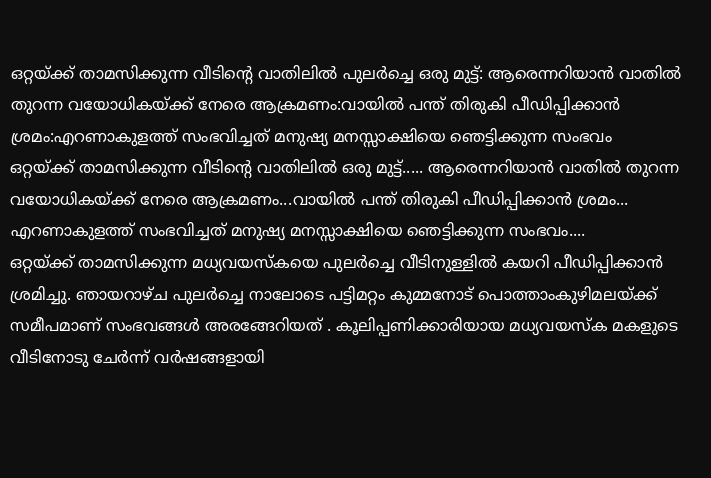ഒറ്റയ്ക്ക് താമസിക്കുന്ന വീടിന്റെ വാതിലിൽ പുലർച്ചെ ഒരു മുട്ട്: ആരെന്നറിയാൻ വാതിൽ തുറന്ന വയോധികയ്ക്ക് നേരെ ആക്രമണം:വായിൽ പന്ത് തിരുകി പീഡിപ്പിക്കാൻ ശ്രമം:എറണാകുളത്ത് സംഭവിച്ചത് മനുഷ്യ മനസ്സാക്ഷിയെ ഞെട്ടിക്കുന്ന സംഭവം
ഒറ്റയ്ക്ക് താമസിക്കുന്ന വീടിന്റെ വാതിലിൽ ഒരു മുട്ട്..... ആരെന്നറിയാൻ വാതിൽ തുറന്ന വയോധികയ്ക്ക് നേരെ ആക്രമണം...വായിൽ പന്ത് തിരുകി പീഡിപ്പിക്കാൻ ശ്രമം... എറണാകുളത്ത് സംഭവിച്ചത് മനുഷ്യ മനസ്സാക്ഷിയെ ഞെട്ടിക്കുന്ന സംഭവം....
ഒറ്റയ്ക്ക് താമസിക്കുന്ന മധ്യവയസ്കയെ പുലർച്ചെ വീടിനുള്ളിൽ കയറി പീഡിപ്പിക്കാൻ ശ്രമിച്ചു. ഞായറാഴ്ച പുലർച്ചെ നാലോടെ പട്ടിമറ്റം കുമ്മനോട് പൊത്താംകുഴിമലയ്ക്ക് സമീപമാണ് സംഭവങ്ങൾ അരങ്ങേറിയത് . കൂലിപ്പണിക്കാരിയായ മധ്യവയസ്ക മകളുടെ വീടിനോടു ചേർന്ന് വർഷങ്ങളായി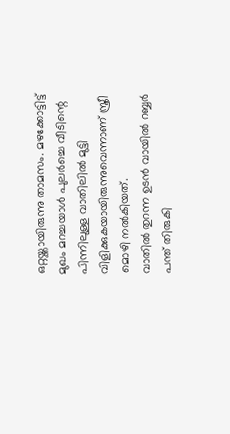ഒറ്റയ്ക്കായിരുന്നു താമസം. മഴക്കോട്ടിട്ട് മുഖം മറച്ചയാൾ പുലർച്ചെ വീടിന്റെ പിന്നിലുള്ള വാതിലിൽ മുട്ടി വിളിക്കുകയായിരുന്നുവെന്നാണ് സ്ത്രീ മൊഴി നൽകിയത്.
വാതിൽ തുറന്ന ഉടൻ വായിൽ റബ്ബർ പന്ത് തിരുകി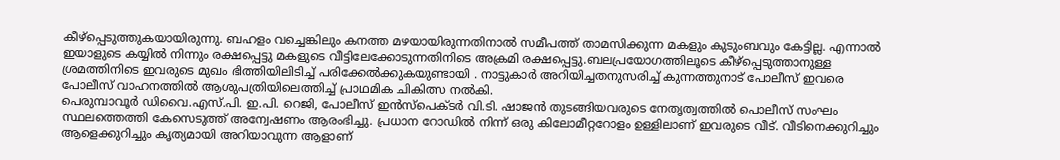കീഴ്പ്പെടുത്തുകയായിരുന്നു. ബഹളം വച്ചെങ്കിലും കനത്ത മഴയായിരുന്നതിനാൽ സമീപത്ത് താമസിക്കുന്ന മകളും കുടുംബവും കേട്ടില്ല. എന്നാൽ ഇയാളുടെ കയ്യിൽ നിന്നും രക്ഷപ്പെട്ടു മകളുടെ വീട്ടിലേക്കോടുന്നതിനിടെ അക്രമി രക്ഷപ്പെട്ടു.ബലപ്രയോഗത്തിലൂടെ കീഴ്പ്പെടുത്താനുള്ള ശ്രമത്തിനിടെ ഇവരുടെ മുഖം ഭിത്തിയിലിടിച്ച് പരിക്കേൽക്കുകയുണ്ടായി . നാട്ടുകാർ അറിയിച്ചതനുസരിച്ച് കുന്നത്തുനാട് പോലീസ് ഇവരെ പോലീസ് വാഹനത്തിൽ ആശുപത്രിയിലെത്തിച്ച് പ്രാഥമിക ചികിത്സ നൽകി.
പെരുമ്പാവൂർ ഡിവൈ.എസ്.പി. ഇ.പി. റെജി, പോലീസ് ഇൻസ്പെക്ടർ വി.ടി. ഷാജൻ തുടങ്ങിയവരുടെ നേതൃത്വത്തിൽ പൊലീസ് സംഘം സ്ഥലത്തെത്തി കേസെടുത്ത് അന്വേഷണം ആരംഭിച്ചു. പ്രധാന റോഡിൽ നിന്ന് ഒരു കിലോമീറ്ററോളം ഉള്ളിലാണ് ഇവരുടെ വീട്. വീടിനെക്കുറിച്ചും ആളെക്കുറിച്ചും കൃത്യമായി അറിയാവുന്ന ആളാണ്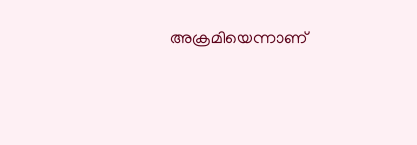അക്രമിയെന്നാണ്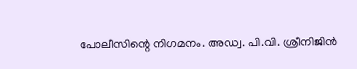പോലീസിന്റെ നിഗമനം. അഡ്വ. പി.വി. ശ്രീനിജിൻ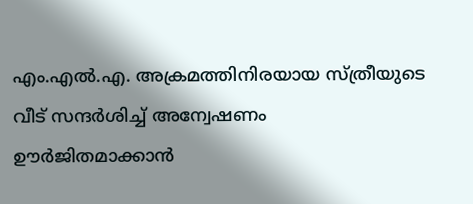എം.എൽ.എ. അക്രമത്തിനിരയായ സ്ത്രീയുടെ വീട് സന്ദർശിച്ച് അന്വേഷണം ഊർജിതമാക്കാൻ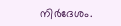നിർദേശം.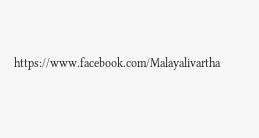https://www.facebook.com/Malayalivartha